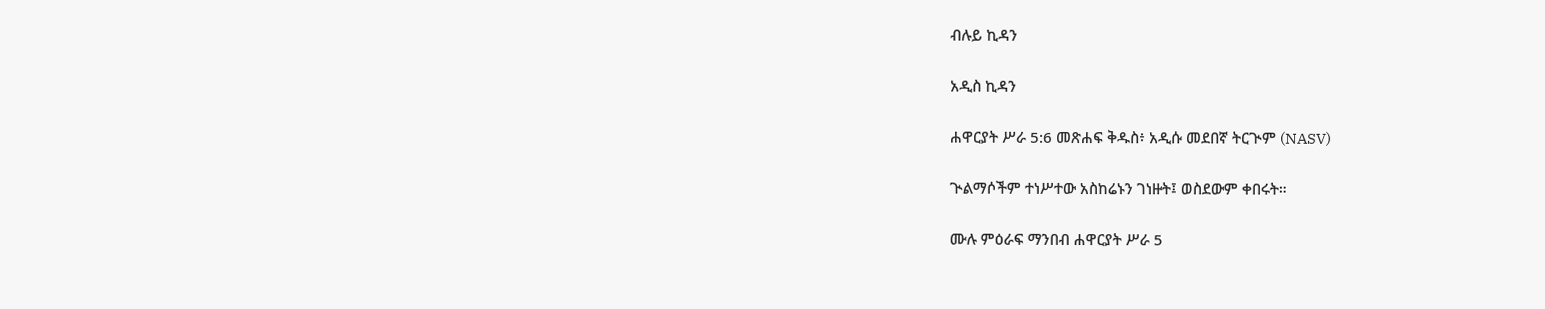ብሉይ ኪዳን

አዲስ ኪዳን

ሐዋርያት ሥራ 5:6 መጽሐፍ ቅዱስ፥ አዲሱ መደበኛ ትርጒም (NASV)

ጒልማሶችም ተነሥተው አስከሬኑን ገነዙት፤ ወስደውም ቀበሩት።

ሙሉ ምዕራፍ ማንበብ ሐዋርያት ሥራ 5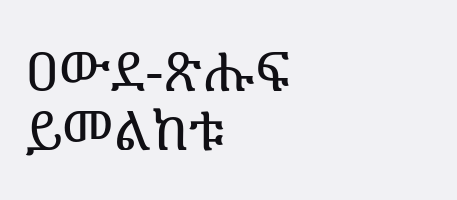ዐውደ-ጽሑፍ ይመልከቱ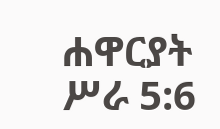ሐዋርያት ሥራ 5:6